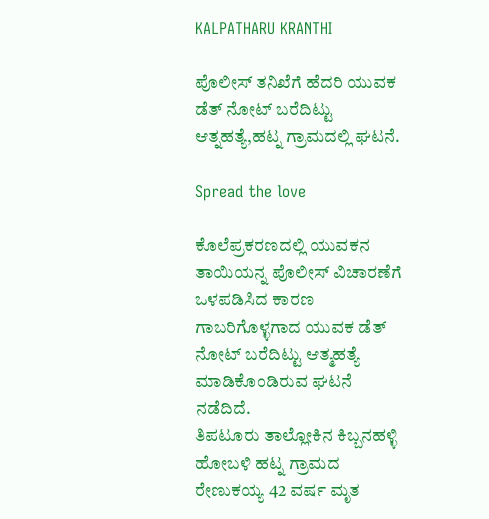KALPATHARU KRANTHI

ಪೊಲೀಸ್ ತನಿಖೆಗೆ ಹೆದರಿ ಯುವಕ ಡೆತ್ ನೋಟ್ ಬರೆದಿಟ್ಟು ಆತ್ನಹತ್ಯೆ,ಹಟ್ನ ಗ್ರಾಮದಲ್ಲಿ ಘಟನೆ.

Spread the love

ಕೊಲೆಪ್ರಕರಣದಲ್ಲಿ ಯುವಕನ ತಾಯಿಯನ್ನ ಪೊಲೀಸ್ ವಿಚಾರಣೆಗೆ ಒಳಪಡಿಸಿದ ಕಾರಣ ಗಾಬರಿಗೊಳ್ಳಗಾದ ಯುವಕ ಡೆತ್ ನೋಟ್ ಬರೆದಿಟ್ಟು ಆತ್ಮಹತ್ಯೆ ಮಾಡಿಕೊಂಡಿರುವ ಘಟನೆ ನಡೆದಿದೆ.
ತಿಪಟೂರು ತಾಲ್ಲೋಕಿನ ಕಿಬ್ಬನಹಳ್ಳಿ ಹೋಬಳಿ ಹಟ್ನ ಗ್ರಾಮದ ರೇಣುಕಯ್ಯ 42 ವರ್ಷ ಮೃತ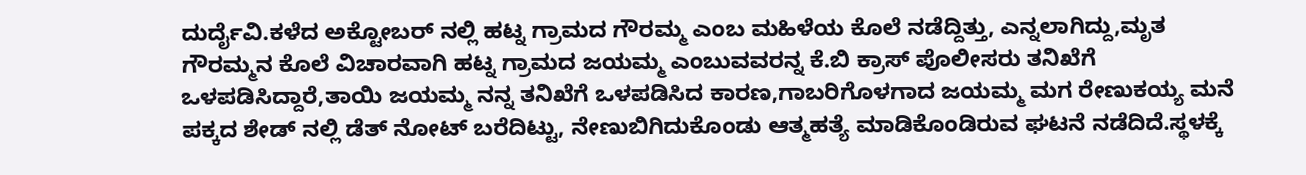ದುರ್ದೈವಿ.ಕಳೆದ ಅಕ್ಟೋಬರ್ ನಲ್ಲಿ ಹಟ್ನ ಗ್ರಾಮದ ಗೌರಮ್ಮ ಎಂಬ ಮಹಿಳೆಯ ಕೊಲೆ ನಡೆದ್ದಿತ್ತು, ಎನ್ನಲಾಗಿದ್ದು,ಮೃತ ಗೌರಮ್ಮನ ಕೊಲೆ ವಿಚಾರವಾಗಿ ಹಟ್ನ ಗ್ರಾಮದ ಜಯಮ್ಮ ಎಂಬುವವರನ್ನ ಕೆ.ಬಿ ಕ್ರಾಸ್ ಪೊಲೀಸರು ತನಿಖೆಗೆ ಒಳಪಡಿಸಿದ್ದಾರೆ,ತಾಯಿ ಜಯಮ್ಮ ನನ್ನ ತನಿಖೆಗೆ ಒಳಪಡಿಸಿದ ಕಾರಣ,ಗಾಬರಿಗೊಳಗಾದ ಜಯಮ್ಮ ಮಗ ರೇಣುಕಯ್ಯ ಮನೆ ಪಕ್ಕದ ಶೇಡ್ ನಲ್ಲಿ ಡೆತ್ ನೋಟ್ ಬರೆದಿಟ್ಟು, ನೇಣುಬಿಗಿದುಕೊಂಡು ಆತ್ಮಹತ್ಯೆ ಮಾಡಿಕೊಂಡಿರುವ ಘಟನೆ ನಡೆದಿದೆ.ಸ್ಥಳಕ್ಕೆ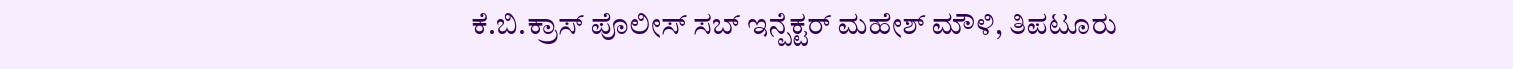ಕೆ.ಬಿ.ಕ್ರಾಸ್ ಪೊಲೀಸ್ ಸಬ್ ಇನ್ಪೆಕ್ಟರ್ ಮಹೇಶ್ ಮೌಳಿ, ತಿಪಟೂರು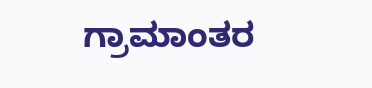ಗ್ರಾಮಾಂತರ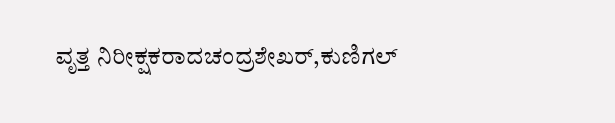ವೃತ್ತ ನಿರೀಕ್ಷಕರಾದಚಂದ್ರಶೇಖರ್,ಕುಣಿಗಲ್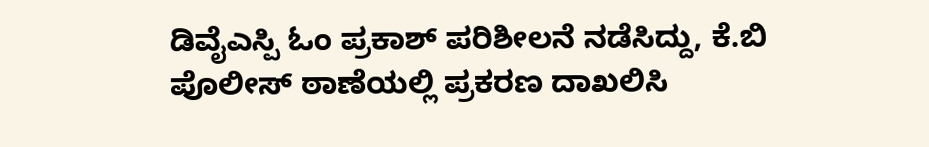ಡಿವೈಎಸ್ಪಿ ಓಂ ಪ್ರಕಾಶ್ ಪರಿಶೀಲನೆ ನಡೆಸಿದ್ದು, ಕೆ.ಬಿ ಪೊಲೀಸ್ ಠಾಣೆಯಲ್ಲಿ ಪ್ರಕರಣ ದಾಖಲಿಸಿ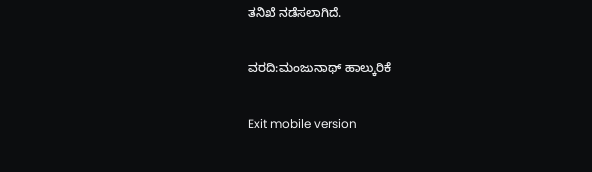ತನಿಖೆ ನಡೆಸಲಾಗಿದೆ.

ವರದಿ:ಮಂಜುನಾಥ್ ಹಾಲ್ಕುರಿಕೆ

Exit mobile version